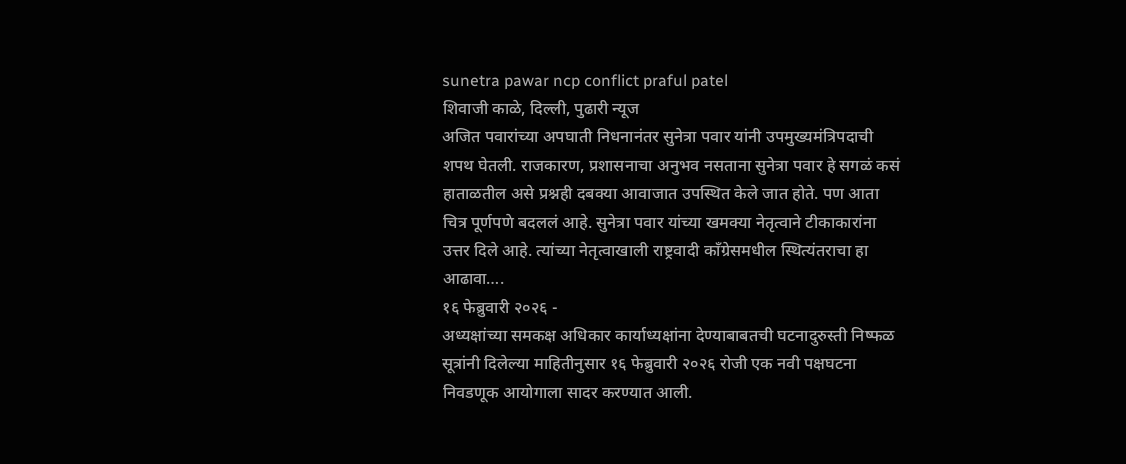sunetra pawar ncp conflict praful patel
शिवाजी काळे, दिल्ली, पुढारी न्यूज
अजित पवारांच्या अपघाती निधनानंतर सुनेत्रा पवार यांनी उपमुख्यमंत्रिपदाची शपथ घेतली. राजकारण, प्रशासनाचा अनुभव नसताना सुनेत्रा पवार हे सगळं कसं हाताळतील असे प्रश्नही दबक्या आवाजात उपस्थित केले जात होते. पण आता चित्र पूर्णपणे बदललं आहे. सुनेत्रा पवार यांच्या खमक्या नेतृत्वाने टीकाकारांना उत्तर दिले आहे. त्यांच्या नेतृत्वाखाली राष्ट्रवादी काँग्रेसमधील स्थित्यंतराचा हा आढावा….
१६ फेब्रुवारी २०२६ -
अध्यक्षांच्या समकक्ष अधिकार कार्याध्यक्षांना देण्याबाबतची घटनादुरुस्ती निष्फळ
सूत्रांनी दिलेल्या माहितीनुसार १६ फेब्रुवारी २०२६ रोजी एक नवी पक्षघटना निवडणूक आयोगाला सादर करण्यात आली.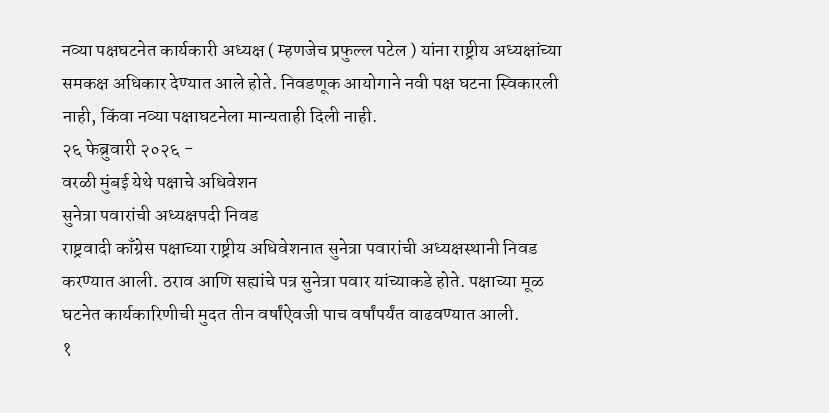नव्या पक्षघटनेत कार्यकारी अध्यक्ष ( म्हणजेच प्रफुल्ल पटेल ) यांना राष्ट्रीय अध्यक्षांच्या समकक्ष अधिकार देण्यात आले होते. निवडणूक आयोगाने नवी पक्ष घटना स्विकारली नाही, किंवा नव्या पक्षाघटनेला मान्यताही दिली नाही.
२६ फेब्रुवारी २०२६ -
वरळी मुंबई येथे पक्षाचे अधिवेशन
सुनेत्रा पवारांची अध्यक्षपदी निवड
राष्ट्रवादी काँग्रेस पक्षाच्या राष्ट्रीय अधिवेशनात सुनेत्रा पवारांची अध्यक्षस्थानी निवड करण्यात आली. ठराव आणि सह्यांचे पत्र सुनेत्रा पवार यांच्याकडे होते. पक्षाच्या मूळ घटनेत कार्यकारिणीची मुदत तीन वर्षांऐवजी पाच वर्षांपर्यंत वाढवण्यात आली.
१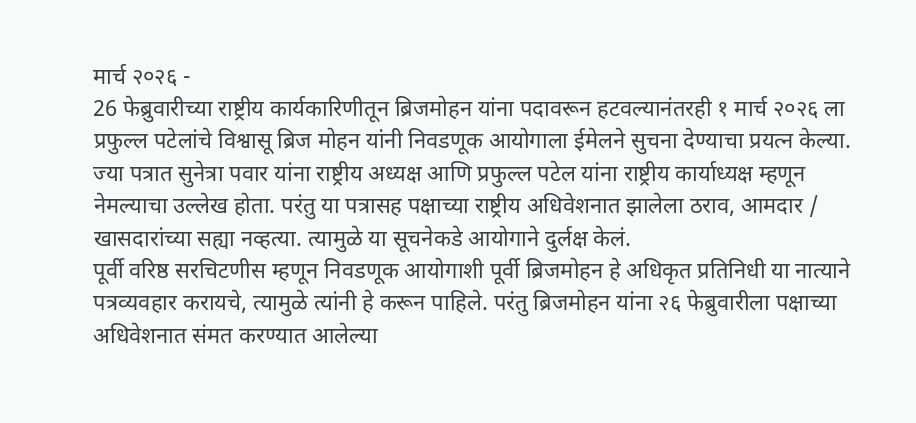मार्च २०२६ -
26 फेब्रुवारीच्या राष्ट्रीय कार्यकारिणीतून ब्रिजमोहन यांना पदावरून हटवल्यानंतरही १ मार्च २०२६ ला प्रफुल्ल पटेलांचे विश्वासू ब्रिज मोहन यांनी निवडणूक आयोगाला ईमेलने सुचना देण्याचा प्रयत्न केल्या. ज्या पत्रात सुनेत्रा पवार यांना राष्ट्रीय अध्यक्ष आणि प्रफुल्ल पटेल यांना राष्ट्रीय कार्याध्यक्ष म्हणून नेमल्याचा उल्लेख होता. परंतु या पत्रासह पक्षाच्या राष्ट्रीय अधिवेशनात झालेला ठराव, आमदार / खासदारांच्या सह्या नव्हत्या. त्यामुळे या सूचनेकडे आयोगाने दुर्लक्ष केलं.
पूर्वी वरिष्ठ सरचिटणीस म्हणून निवडणूक आयोगाशी पूर्वी ब्रिजमोहन हे अधिकृत प्रतिनिधी या नात्याने पत्रव्यवहार करायचे, त्यामुळे त्यांनी हे करून पाहिले. परंतु ब्रिजमोहन यांना २६ फेब्रुवारीला पक्षाच्या अधिवेशनात संमत करण्यात आलेल्या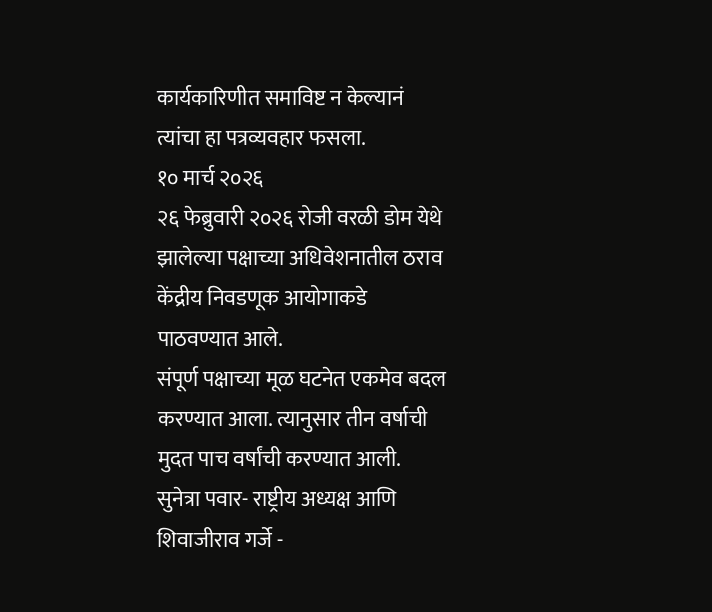कार्यकारिणीत समाविष्ट न केल्यानं त्यांचा हा पत्रव्यवहार फसला.
१० मार्च २०२६
२६ फेब्रुवारी २०२६ रोजी वरळी डोम येथे झालेल्या पक्षाच्या अधिवेशनातील ठराव केंद्रीय निवडणूक आयोगाकडे पाठवण्यात आले.
संपूर्ण पक्षाच्या मूळ घटनेत एकमेव बदल करण्यात आला. त्यानुसार तीन वर्षाची मुदत पाच वर्षांची करण्यात आली.
सुनेत्रा पवार- राष्ट्रीय अध्यक्ष आणि शिवाजीराव गर्जे -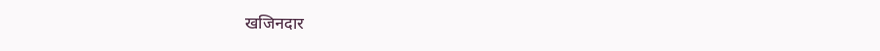खजिनदार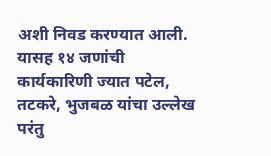अशी निवड करण्यात आली. यासह १४ जणांची कार्यकारिणी ज्यात पटेल, तटकरे, भुजबळ यांचा उल्लेख परंतु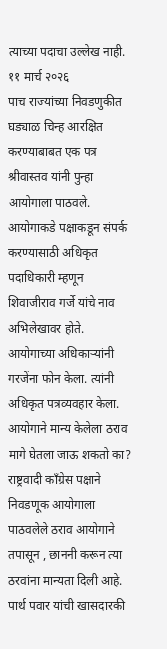त्याच्या पदाचा उल्लेख नाही.
११ मार्च २०२६
पाच राज्यांच्या निवडणुकीत घड्याळ चिन्ह आरक्षित करण्याबाबत एक पत्र श्रीवास्तव यांनी पुन्हा आयोगाला पाठवले. आयोगाकडे पक्षाकडून संपर्क करण्यासाठी अधिकृत पदाधिकारी म्हणून शिवाजीराव गर्जे यांचे नाव अभिलेखावर होते. आयोगाच्या अधिकाऱ्यांनी गरजेंना फोन केला. त्यांनी अधिकृत पत्रव्यवहार केला.
आयोगाने मान्य केलेला ठराव मागे घेतला जाऊ शकतो का?
राष्ट्रवादी काँग्रेस पक्षाने निवडणूक आयोगाला पाठवलेले ठराव आयोगाने तपासून , छाननी करून त्या ठरवांना मान्यता दिली आहे.
पार्थ पवार यांची खासदारकी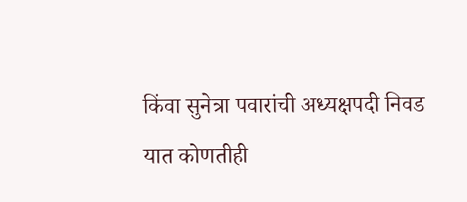किंवा सुनेत्रा पवारांची अध्यक्षपदी निवड यात कोणतीही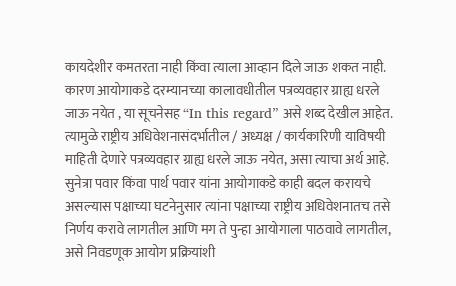कायदेशीर कमतरता नाही किंवा त्याला आव्हान दिले जाऊ शकत नाही. कारण आयोगाकडे दरम्यानच्या कालावधीतील पत्रव्यवहार ग्राह्य धरले जाऊ नयेत , या सूचनेसह “In this regard” असे शब्द देखील आहेत. त्यामुळे राष्ट्रीय अधिवेशनासंदर्भातील / अध्यक्ष / कार्यकारिणी याविषयी माहिती देणारे पत्रव्यवहार ग्राह्य धरले जाऊ नयेत, असा त्याचा अर्थ आहे.
सुनेत्रा पवार किंवा पार्थ पवार यांना आयोगाकडे काही बदल करायचे असल्यास पक्षाच्या घटनेनुसार त्यांना पक्षाच्या राष्ट्रीय अधिवेशनातच तसे निर्णय करावे लागतील आणि मग ते पुन्हा आयोगाला पाठवावे लागतील, असे निवडणूक आयोग प्रक्रियांशी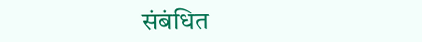संबंधित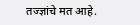तज्ज्ञांचे मत आहे.